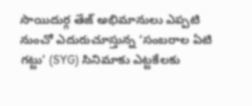సాయిదుర్గ తేజ్ అభిమానులు ఎప్పటి నుంచో ఎదురుచూస్తున్న ‘సంబరాల ఏటి గట్టు’ (SYG) సినిమాకు ఎట్టకేలకు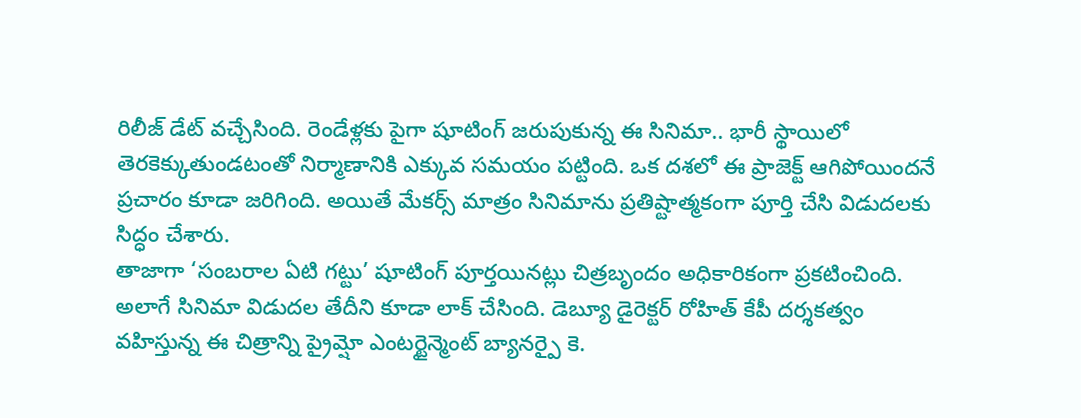రిలీజ్ డేట్ వచ్చేసింది. రెండేళ్లకు పైగా షూటింగ్ జరుపుకున్న ఈ సినిమా.. భారీ స్థాయిలో తెరకెక్కుతుండటంతో నిర్మాణానికి ఎక్కువ సమయం పట్టింది. ఒక దశలో ఈ ప్రాజెక్ట్ ఆగిపోయిందనే ప్రచారం కూడా జరిగింది. అయితే మేకర్స్ మాత్రం సినిమాను ప్రతిష్టాత్మకంగా పూర్తి చేసి విడుదలకు సిద్ధం చేశారు.
తాజాగా ‘సంబరాల ఏటి గట్టు’ షూటింగ్ పూర్తయినట్లు చిత్రబృందం అధికారికంగా ప్రకటించింది. అలాగే సినిమా విడుదల తేదీని కూడా లాక్ చేసింది. డెబ్యూ డైరెక్టర్ రోహిత్ కేపీ దర్శకత్వం వహిస్తున్న ఈ చిత్రాన్ని ప్రైమ్షో ఎంటర్టైన్మెంట్ బ్యానర్పై కె.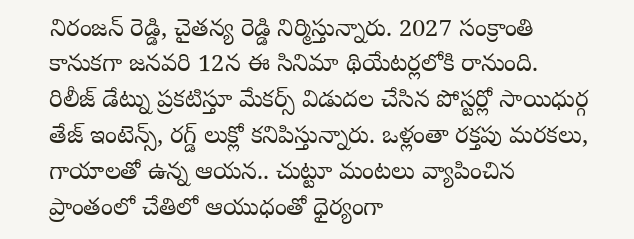నిరంజన్ రెడ్డి, చైతన్య రెడ్డి నిర్మిస్తున్నారు. 2027 సంక్రాంతి కానుకగా జనవరి 12న ఈ సినిమా థియేటర్లలోకి రానుంది.
రిలీజ్ డేట్ను ప్రకటిస్తూ మేకర్స్ విడుదల చేసిన పోస్టర్లో సాయిధుర్గ తేజ్ ఇంటెన్స్, రగ్డ్ లుక్లో కనిపిస్తున్నారు. ఒళ్లంతా రక్తపు మరకలు, గాయాలతో ఉన్న ఆయన.. చుట్టూ మంటలు వ్యాపించిన ప్రాంతంలో చేతిలో ఆయుధంతో ధైర్యంగా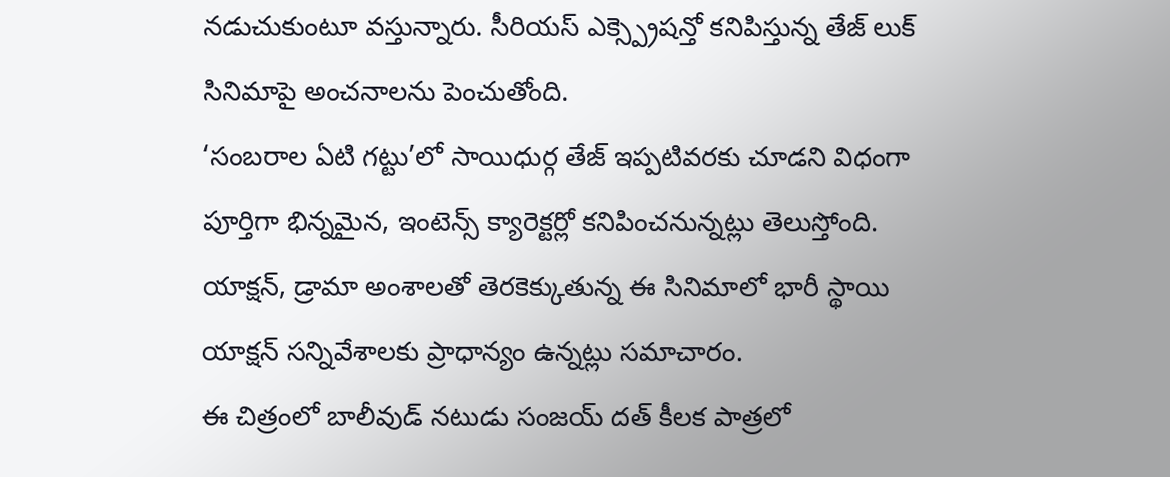నడుచుకుంటూ వస్తున్నారు. సీరియస్ ఎక్స్ప్రెషన్తో కనిపిస్తున్న తేజ్ లుక్ సినిమాపై అంచనాలను పెంచుతోంది.
‘సంబరాల ఏటి గట్టు’లో సాయిధుర్గ తేజ్ ఇప్పటివరకు చూడని విధంగా పూర్తిగా భిన్నమైన, ఇంటెన్స్ క్యారెక్టర్లో కనిపించనున్నట్లు తెలుస్తోంది. యాక్షన్, డ్రామా అంశాలతో తెరకెక్కుతున్న ఈ సినిమాలో భారీ స్థాయి యాక్షన్ సన్నివేశాలకు ప్రాధాన్యం ఉన్నట్లు సమాచారం.
ఈ చిత్రంలో బాలీవుడ్ నటుడు సంజయ్ దత్ కీలక పాత్రలో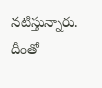నటిస్తున్నారు. దీంతో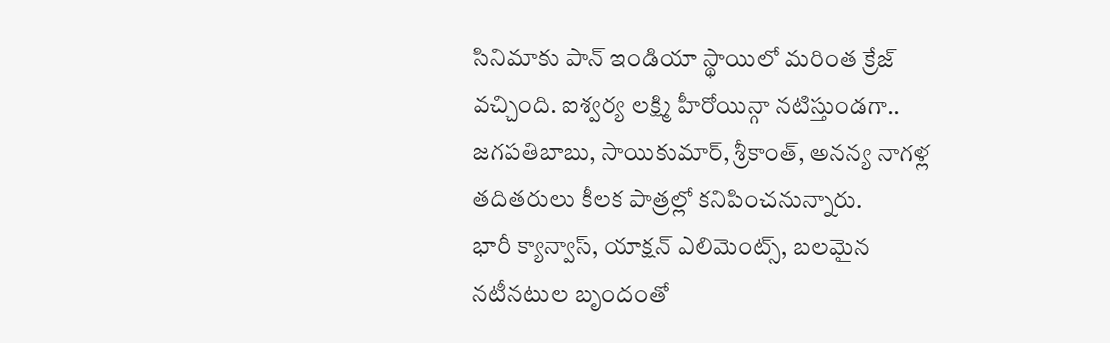సినిమాకు పాన్ ఇండియా స్థాయిలో మరింత క్రేజ్ వచ్చింది. ఐశ్వర్య లక్ష్మి హీరోయిన్గా నటిస్తుండగా.. జగపతిబాబు, సాయికుమార్, శ్రీకాంత్, అనన్య నాగళ్ల తదితరులు కీలక పాత్రల్లో కనిపించనున్నారు.
భారీ క్యాన్వాస్, యాక్షన్ ఎలిమెంట్స్, బలమైన నటీనటుల బృందంతో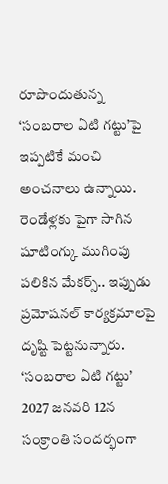రూపొందుతున్న ‘సంబరాల ఏటి గట్టు’పై ఇప్పటికే మంచి అంచనాలు ఉన్నాయి. రెండేళ్లకు పైగా సాగిన షూటింగ్కు ముగింపు పలికిన మేకర్స్.. ఇప్పుడు ప్రమోషనల్ కార్యక్రమాలపై దృష్టి పెట్టనున్నారు.
‘సంబరాల ఏటి గట్టు’ 2027 జనవరి 12న సంక్రాంతి సందర్భంగా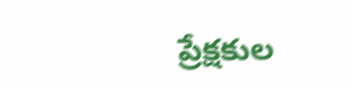ప్రేక్షకుల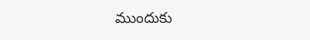ముందుకు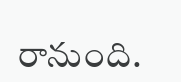రానుంది.